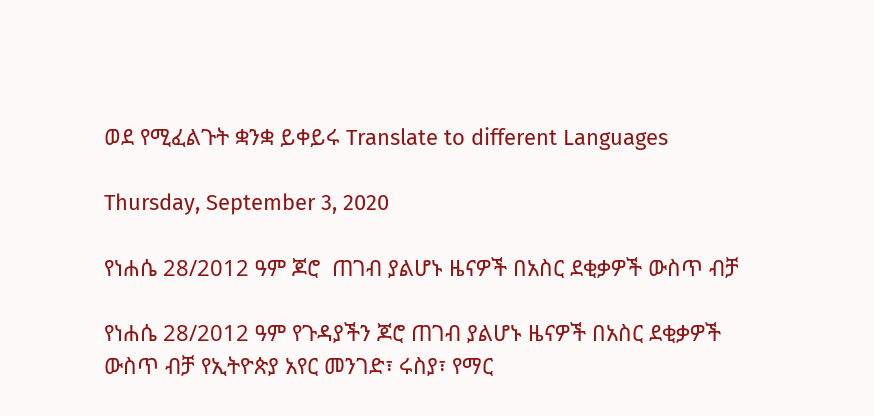ወደ የሚፈልጉት ቋንቋ ይቀይሩ Translate to different Languages

Thursday, September 3, 2020

የነሐሴ 28/2012 ዓም ጆሮ  ጠገብ ያልሆኑ ዜናዎች በአስር ደቂቃዎች ውስጥ ብቻ

የነሐሴ 28/2012 ዓም የጉዳያችን ጆሮ ጠገብ ያልሆኑ ዜናዎች በአስር ደቂቃዎች ውስጥ ብቻ የኢትዮጵያ አየር መንገድ፣ ሩስያ፣ የማር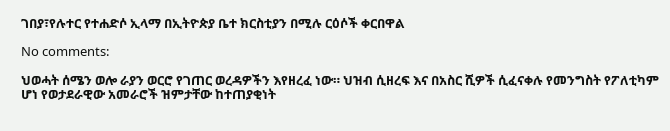ገበያ፣የሉተር የተሐድሶ ኢላማ በኢትዮጵያ ቤተ ክርስቲያን በሚሉ ርዕሶች ቀርበዋል

No comments:

ህወሓት ሰሜን ወሎ ራያን ወርሮ የገጠር ወረዳዎችን እየዘረፈ ነው። ህዝብ ሲዘረፍ እና በአስር ሺዎች ሲፈናቀሉ የመንግስት የፖለቲካም ሆነ የወታደራዊው አመራሮች ዝምታቸው ከተጠያቂነት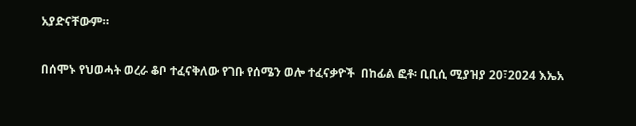አያድናቸውም።

በሰሞኑ የህወሓት ወረራ ቆቦ ተፈናቅለው የገቡ የሰሜን ወሎ ተፈናቃዮች  በከፊል ፎቶ፡ ቢቢሲ ሚያዝያ 20፣2024 እኤአ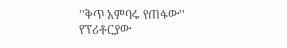''ቅጥ አምባሩ የጠፋው'' የፕሪቶርያው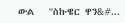ውል   ''ስኩዌር ዋን&#...